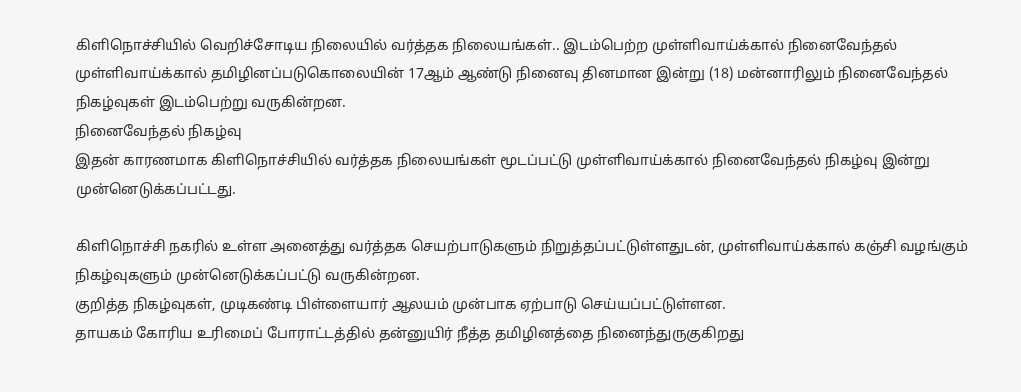கிளிநொச்சியில் வெறிச்சோடிய நிலையில் வர்த்தக நிலையங்கள்.. இடம்பெற்ற முள்ளிவாய்க்கால் நினைவேந்தல்
முள்ளிவாய்க்கால் தமிழினப்படுகொலையின் 17ஆம் ஆண்டு நினைவு தினமான இன்று (18) மன்னாரிலும் நினைவேந்தல் நிகழ்வுகள் இடம்பெற்று வருகின்றன.
நினைவேந்தல் நிகழ்வு
இதன் காரணமாக கிளிநொச்சியில் வர்த்தக நிலையங்கள் மூடப்பட்டு முள்ளிவாய்க்கால் நினைவேந்தல் நிகழ்வு இன்று முன்னெடுக்கப்பட்டது.

கிளிநொச்சி நகரில் உள்ள அனைத்து வர்த்தக செயற்பாடுகளும் நிறுத்தப்பட்டுள்ளதுடன், முள்ளிவாய்க்கால் கஞ்சி வழங்கும் நிகழ்வுகளும் முன்னெடுக்கப்பட்டு வருகின்றன.
குறித்த நிகழ்வுகள், முடிகண்டி பிள்ளையார் ஆலயம் முன்பாக ஏற்பாடு செய்யப்பட்டுள்ளன.
தாயகம் கோரிய உரிமைப் போராட்டத்தில் தன்னுயிர் நீத்த தமிழினத்தை நினைந்துருகுகிறது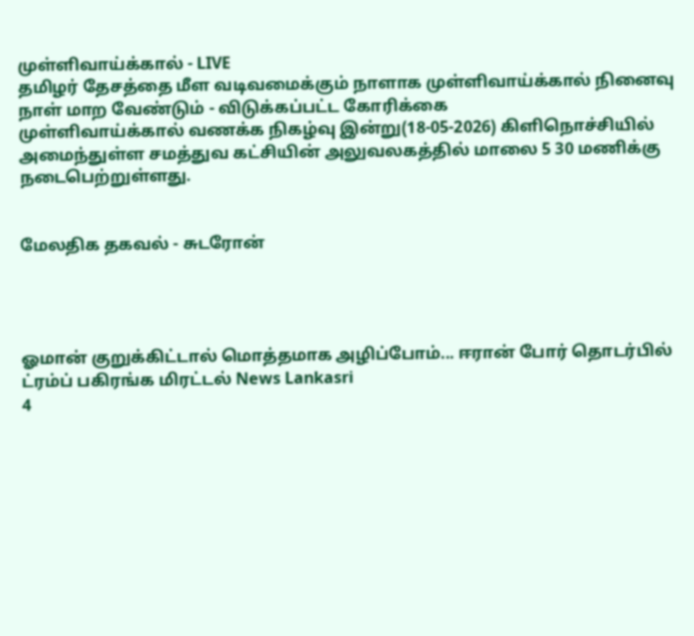முள்ளிவாய்க்கால் - LIVE
தமிழர் தேசத்தை மீள வடிவமைக்கும் நாளாக முள்ளிவாய்க்கால் நினைவு நாள் மாற வேண்டும் - விடுக்கப்பட்ட கோரிக்கை
முள்ளிவாய்க்கால் வணக்க நிகழ்வு இன்று(18-05-2026) கிளிநொச்சியில் அமைந்துள்ள சமத்துவ கட்சியின் அலுவலகத்தில் மாலை 5 30 மணிக்கு நடைபெற்றுள்ளது.


மேலதிக தகவல் - சுடரோன்




ஓமான் குறுக்கிட்டால் மொத்தமாக அழிப்போம்... ஈரான் போர் தொடர்பில் ட்ரம்ப் பகிரங்க மிரட்டல் News Lankasri
4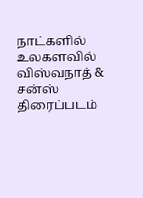நாட்களில் உலகளவில் விஸ்வநாத் & சன்ஸ் திரைப்படம்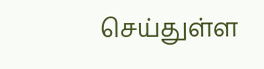செய்துள்ள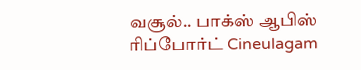வசூல்.. பாக்ஸ் ஆபிஸ் ரிப்போர்ட் Cineulagam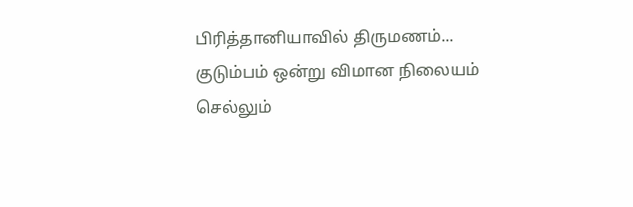பிரித்தானியாவில் திருமணம்... குடும்பம் ஒன்று விமான நிலையம் செல்லும்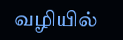வழியில்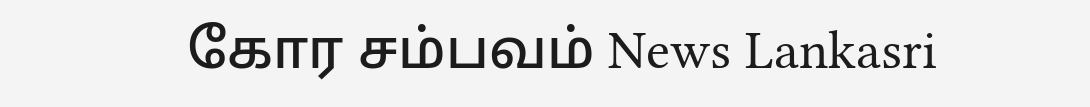கோர சம்பவம் News Lankasri